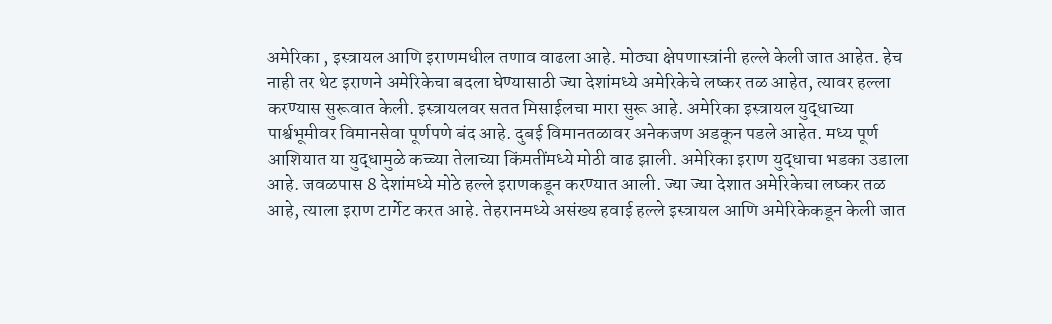अमेरिका , इस्त्रायल आणि इराणमधील तणाव वाढला आहे. मोठ्या क्षेपणास्त्रांनी हल्ले केली जात आहेत. हेच नाही तर थेट इराणने अमेरिकेचा बदला घेण्यासाठी ज्या देशांमध्ये अमेरिकेचे लष्कर तळ आहेत, त्यावर हल्ला करण्यास सुरूवात केली. इस्त्रायलवर सतत मिसाईलचा मारा सुरू आहे. अमेरिका इस्त्रायल युद्धाच्या पार्श्वभूमीवर विमानसेवा पूर्णपणे बंद आहे. दुबई विमानतळावर अनेकजण अडकून पडले आहेत. मध्य पूर्ण आशियात या युद्धामुळे कच्च्या तेलाच्या किंमतींमध्ये मोठी वाढ झाली. अमेरिका इराण युद्धाचा भडका उडाला आहे. जवळपास 8 देशांमध्ये मोठे हल्ले इराणकडून करण्यात आली. ज्या ज्या देशात अमेरिकेचा लष्कर तळ आहे, त्याला इराण टार्गेट करत आहे. तेहरानमध्ये असंख्य हवाई हल्ले इस्त्रायल आणि अमेरिकेकडून केली जात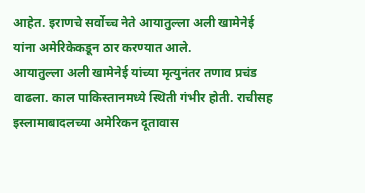आहेत. इराणचे सर्वोच्च नेते आयातुल्ला अली खामेनेई यांना अमेरिकेकडून ठार करण्यात आले.
आयातुल्ला अली खामेनेई यांच्या मृत्युनंतर तणाव प्रचंड वाढला. काल पाकिस्तानमध्ये स्थिती गंभीर होती. राचीसह इस्लामाबादलच्या अमेरिकन दूतावास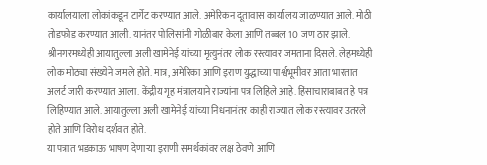कार्यालयाला लोकांकडून टार्गेट करण्यात आले. अमेरिकन दूतावास कार्यालय जाळण्यात आले. मोठी तोडफोड करण्यात आली. यानंतर पोलिसांनी गोळीबार केला आणि तब्बल 10 जण ठार झाले.
श्रीनगरमध्येही आयातुल्ला अली खामेनेई यांच्या मृत्युनंतर लोक रस्त्यावर जमताना दिसले. लेहमध्येही लोक मोठ्या संख्येने जमले होते. मात्र, अमेरिका आणि इराण युद्धाच्या पार्श्वभूमीवर आता भारतात अलर्ट जारी करण्यात आला. केंद्रीय गृह मंत्रालयाने राज्यांना पत्र लिहिले आहे. हिंसाचाराबाबत हे पत्र लिहिण्यात आले. आयातुल्ला अली खामेनेई यांच्या निधनानंतर काही राज्यात लोक रस्त्यावर उतरले होते आणि विरोध दर्शवत होते.
या पत्रात भडकाऊ भाषण देणाऱ्या इराणी समर्थकांवर लक्ष ठेवणे आणि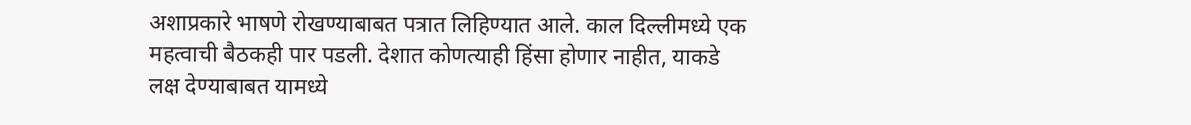अशाप्रकारे भाषणे रोखण्याबाबत पत्रात लिहिण्यात आले. काल दिल्लीमध्ये एक महत्वाची बैठकही पार पडली. देशात कोणत्याही हिंसा होणार नाहीत, याकडे लक्ष देण्याबाबत यामध्ये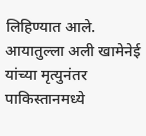लिहिण्यात आले. आयातुल्ला अली खामेनेई यांच्या मृत्युनंतर पाकिस्तानमध्ये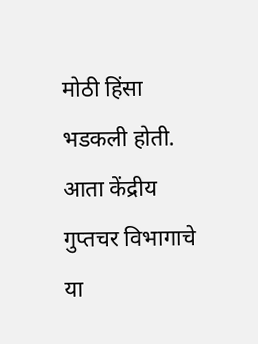मोठी हिंसा भडकली होती. आता केंद्रीय गुप्तचर विभागाचे या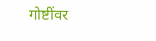गोष्टींवर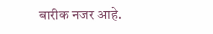बारीक नजर आहे.